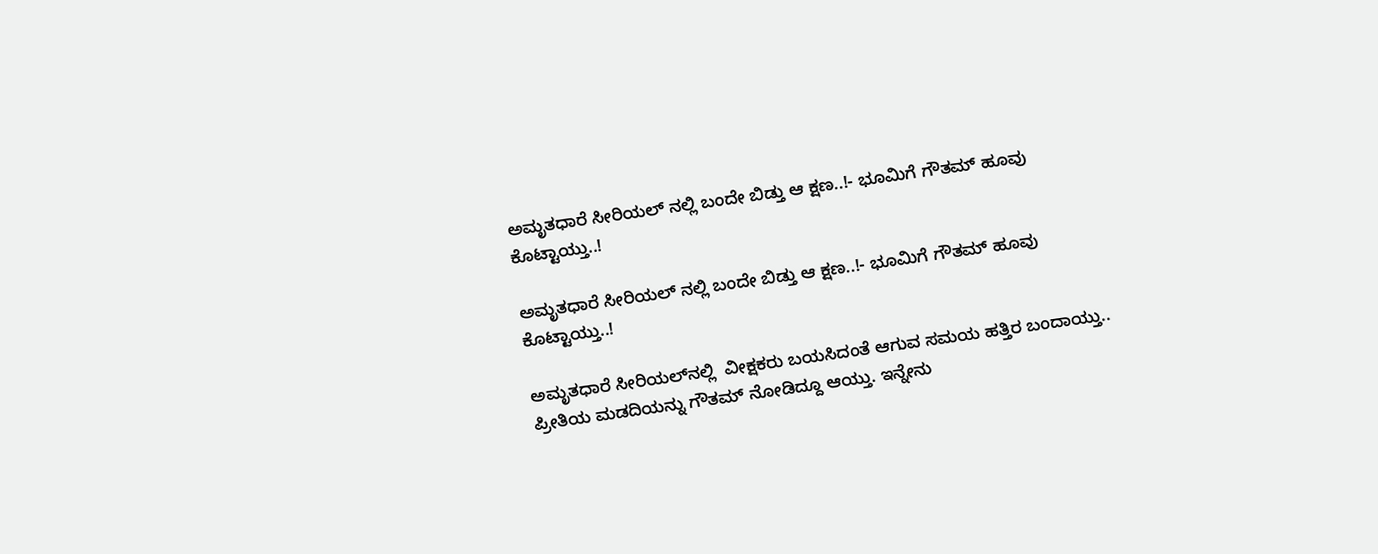ಅಮೃತಧಾರೆ ಸೀರಿಯಲ್‌ ನಲ್ಲಿ ಬಂದೇ ಬಿಡ್ತು ಆ ಕ್ಷಣ..!- ಭೂಮಿಗೆ ಗೌತಮ್ ಹೂವು ಕೊಟ್ಟಾಯ್ತು..!

ಅಮೃತಧಾರೆ ಸೀರಿಯಲ್‌ ನಲ್ಲಿ ಬಂದೇ ಬಿಡ್ತು ಆ ಕ್ಷಣ..!- ಭೂಮಿಗೆ ಗೌತಮ್ ಹೂವು ಕೊಟ್ಟಾಯ್ತು..!

ಅಮೃತಧಾರೆ ಸೀರಿಯಲ್‌ನಲ್ಲಿ  ವೀಕ್ಷಕರು ಬಯಸಿದಂತೆ ಆಗುವ ಸಮಯ ಹತ್ತಿರ ಬಂದಾಯ್ತು.. ಪ್ರೀತಿಯ ಮಡದಿಯನ್ನು ಗೌತಮ್ ನೋಡಿದ್ದೂ ಆಯ್ತು. ಇನ್ನೇನು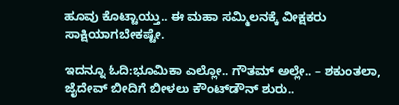ಹೂವು ಕೊಟ್ಟಾಯ್ತು.. ಈ ಮಹಾ ಸಮ್ಮಿಲನಕ್ಕೆ ವೀಕ್ಷಕರು ಸಾಕ್ಷಿಯಾಗಬೇಕಷ್ಟೇ.

ಇದನ್ನೂ ಓದಿ:ಭೂಮಿಕಾ ಎಲ್ಲೋ.. ಗೌತಮ್ ಅಲ್ಲೇ.. – ಶಕುಂತಲಾ, ಜೈದೇವ್ ಬೀದಿಗೆ ಬೀಳಲು ಕೌಂಟ್‌ಡೌನ್ ಶುರು..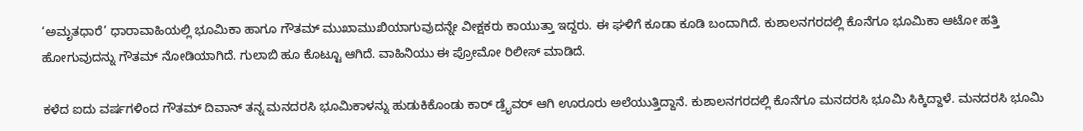‘ಅಮೃತಧಾರೆ’ ಧಾರಾವಾಹಿಯಲ್ಲಿ ಭೂಮಿಕಾ ಹಾಗೂ ಗೌತಮ್‌ ಮುಖಾಮುಖಿಯಾಗುವುದನ್ನೇ ವೀಕ್ಷಕರು ಕಾಯುತ್ತಾ ಇದ್ದರು. ಈ ಘಳಿಗೆ ಕೂಡಾ ಕೂಡಿ ಬಂದಾಗಿದೆ. ಕುಶಾಲನಗರದಲ್ಲಿ ಕೊನೆಗೂ ಭೂಮಿಕಾ ಆಟೋ ಹತ್ತಿ ಹೋಗುವುದನ್ನು ಗೌತಮ್‌ ನೋಡಿಯಾಗಿದೆ. ಗುಲಾಬಿ ಹೂ ಕೊಟ್ಟೂ ಆಗಿದೆ. ವಾಹಿನಿಯು ಈ ಪ್ರೋಮೋ ರಿಲೀಸ್‌ ಮಾಡಿದೆ.

ಕಳೆದ ಐದು ವರ್ಷಗಳಿಂದ ಗೌತಮ್‌ ದಿವಾನ್‌ ತನ್ನ ಮನದರಸಿ ಭೂಮಿಕಾಳನ್ನು ಹುಡುಕಿಕೊಂಡು ಕಾರ್‌ ಡ್ರೈವರ್‌ ಆಗಿ ಊರೂರು ಅಲೆಯುತ್ತಿದ್ದಾನೆ. ಕುಶಾಲನಗರದಲ್ಲಿ ಕೊನೆಗೂ ಮನದರಸಿ ಭೂಮಿ ಸಿಕ್ಕಿದ್ದಾಳೆ. ಮನದರಸಿ ಭೂಮಿ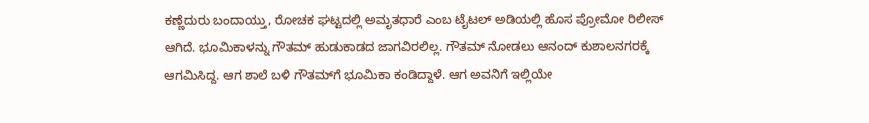ಕಣ್ಣೆದುರು ಬಂದಾಯ್ತು, ರೋಚಕ ಘಟ್ಟದಲ್ಲಿ ಅಮೃತಧಾರೆ ಎಂಬ ಟೈಟಲ್‌ ಅಡಿಯಲ್ಲಿ ಹೊಸ ಪ್ರೋಮೋ ರಿಲೀಸ್‌ ಆಗಿದೆ. ಭೂಮಿಕಾಳನ್ನು ಗೌತಮ್‌ ಹುಡುಕಾಡದ ಜಾಗವಿರಲಿಲ್ಲ. ಗೌತಮ್ ನೋಡಲು ಆನಂದ್‌ ಕುಶಾಲನಗರಕ್ಕೆ ಆಗಮಿಸಿದ್ದ. ಆಗ ಶಾಲೆ ಬಳಿ ಗೌತಮ್‌ಗೆ ಭೂಮಿಕಾ ಕಂಡಿದ್ದಾಳೆ. ಆಗ ಅವನಿಗೆ ಇಲ್ಲಿಯೇ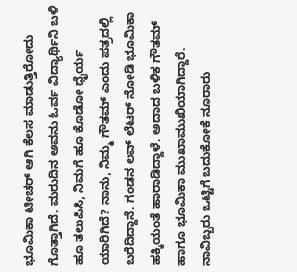ಭೂಮಿಕಾ ಟೀಚರ್‌ ಆಗಿ ಕೆಲಸ ಮಾಡುತ್ತಿರೋದು ಗೊತ್ತಾಗಿದೆ. ಮರುದಿನ ಅವನು ಓರ್ವ ವಿದ್ಯಾರ್ಥಿನಿ ಬಳಿ ಹೂ ತಲುಪಿಸಿ, ನಿಮಗೆ ಹೂ ಕೊಡೋ ಧೈರ್ಯ ಯಾರಿಗಿದೆ? ನಾನು, ನಿಮ್ಮ ಗೌತಮ್ ಎಂದು ಪತ್ರದಲ್ಲಿ ಬರೆದಿದ್ದಾನೆ. ಗಂಡನ ಲವ್ ಲೆಟರ್‌ ನೋಡಿ ಭೂಮಿಕಾ ಹಕ್ಕಿಯಂತೆ ಹಾರಾಡಿದ್ದಾಳೆ. ಅದಾದ ಬಳಿಕ ಗೌತಮ್‌ ಹಾಗೂ ಭೂಮಿಕಾ ಮುಖಾಮುಖಿಯಾಗಿದ್ದಾರೆ. ನಾವಿಬ್ಬರು ಒಟ್ಟಿಗೆ ಬದುಕೋಕೆ ನೂರಾರು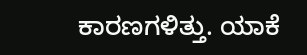ಕಾರಣಗಳಿತ್ತು. ಯಾಕೆ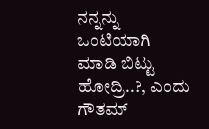ನನ್ನನ್ನು ಒಂಟಿಯಾಗಿ ಮಾಡಿ ಬಿಟ್ಟು ಹೋದ್ರಿ..?, ಎಂದು ಗೌತಮ್‌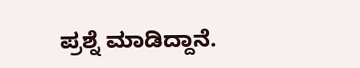ಪ್ರಶ್ನೆ ಮಾಡಿದ್ದಾನೆ.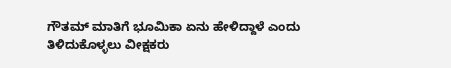ಗೌತಮ್‌ ಮಾತಿಗೆ ಭೂಮಿಕಾ ಏನು ಹೇಳಿದ್ದಾಳೆ ಎಂದು ತಿಳಿದುಕೊಳ್ಳಲು ವೀಕ್ಷಕರು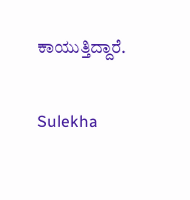ಕಾಯುತ್ತಿದ್ದಾರೆ.

Sulekha